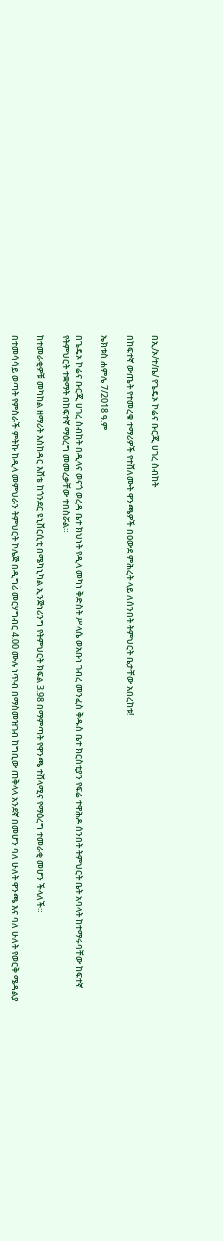በኢ/ኦ/ተ/ቤ/ የጌዴኦ ኮሬና ቡርጂ ሀገረ ስብከት

በከፍተኛ ውጤት የተመረቁ ተማሪዎች የተሸለሙት ዋንጫዎች በዐውደ ምሕረት ላይ ለሰንበት ትምህርት ቤታቸው አበረከቱ!

ኤክቱስ ሐምሌ 7/2018 ዓ.ም

በጌዴኦ ኮሬና ቡርጂ ሀገረ ስብከት በዲላና ወናጎ ወረዳ ቤተ ክህነት የዲላ መካነ ቅድስት ሥላሴ ወአቡነ ገብረ መንፈስ ቅዱስ ቤተ ክርስቲያን የፍሬ ተዋሕዶ ሰንበት ትምህርት ቤት አባላት ከተማሩባቸው ከፍተኛ የትምህርት ተቋማት በከፍተኛ ማዕረግ መመረቃቸው ተበስሯል።

ከተመራቂዎቹ መካከል ዘማሪት እስከዳር እሸቴ ከጎንደር ዩኒቨርሲቲ በሜካኒካል ኢንጅነሪንግ የትምህርት ክፍል 3.98 በማምጣት የዋንጫ ተሸላሚና የማዕረግ ተመራቂ መሆን ችላለች።

በተመሳሳይ ወጣት የምስራች ምትኩ ከዲላ መምህራን ትምህርት ኮሌጅ በዲግሪ መርሃግብር 4.00 ሙሉ ነጥብ በማስመዝገብ ከግቢው ጠቅላላ አንደኛ በመሆን ባለ ሁለት ዋንጫ እና ባለ ሁለት የወርቅ ሜዳልያ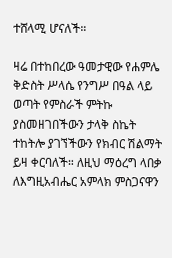ተሸላሚ ሆናለች።

ዛሬ በተከበረው ዓመታዊው የሐምሌ ቅድስት ሥላሴ የንግሥ በዓል ላይ ወጣት የምስራች ምትኩ ያስመዘገበችውን ታላቅ ስኬት ተከትሎ ያገኘችውን የክብር ሽልማት ይዛ ቀርባለች። ለዚህ ማዕረግ ላበቃ ለእግዚአብሔር አምላክ ምስጋናዋን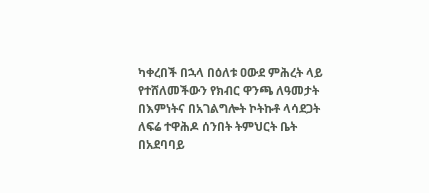ካቀረበች በኋላ በዕለቱ ዐውደ ምሕረት ላይ የተሸለመችውን የክብር ዋንጫ ለዓመታት በእምነትና በአገልግሎት ኮትኩቶ ላሳደጋት ለፍሬ ተዋሕዶ ሰንበት ትምህርት ቤት በአደባባይ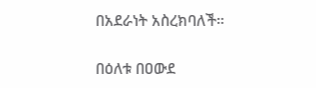በአደራነት አስረክባለች።

በዕለቱ በዐውደ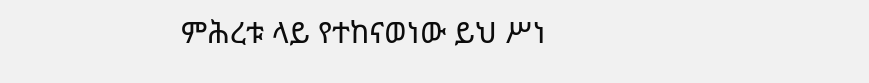ምሕረቱ ላይ የተከናወነው ይህ ሥነ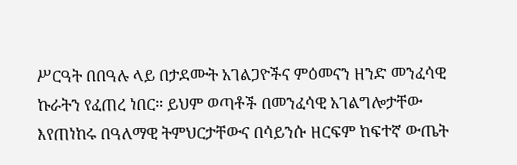ሥርዓት በበዓሉ ላይ በታደሙት አገልጋዮችና ምዕመናን ዘንድ መንፈሳዊ ኩራትን የፈጠረ ነበር። ይህም ወጣቶች በመንፈሳዊ አገልግሎታቸው እየጠነከሩ በዓለማዊ ትምህርታቸውና በሳይንሱ ዘርፍም ከፍተኛ ውጤት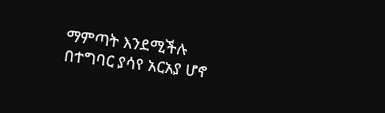ማምጣት እንደሚችሉ በተግባር ያሳየ አርአያ ሆኖ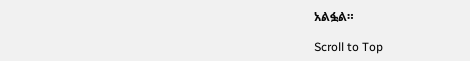አልፏል።

Scroll to Top